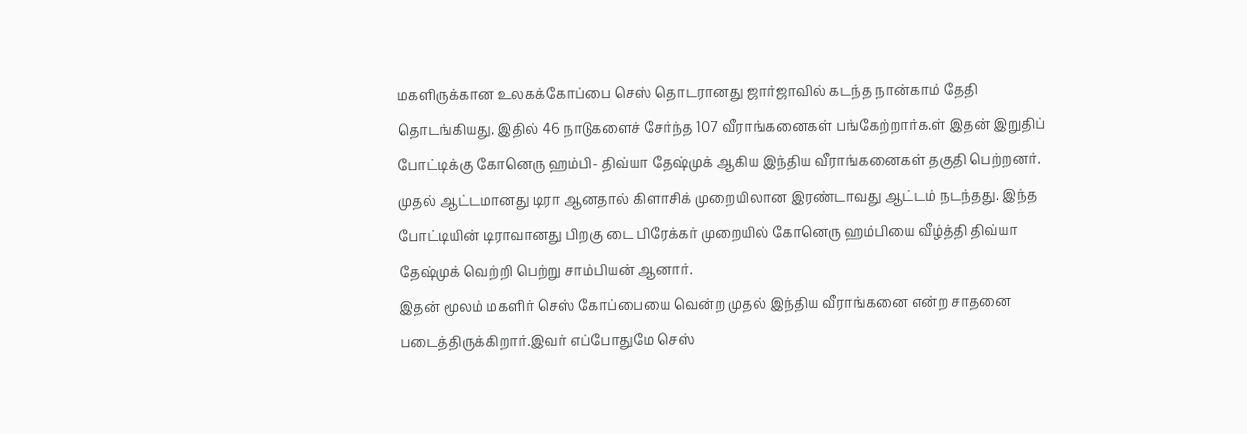மகளிருக்கான உலகக்கோப்பை செஸ் தொடரானது ஜார்ஜாவில் கடந்த நான்காம் தேதி தொடங்கியது. இதில் 46 நாடுகளைச் சேர்ந்த 107 வீராங்கனைகள் பங்கேற்றார்க.ள் இதன் இறுதிப் போட்டிக்கு கோனெரு ஹம்பி- திவ்யா தேஷ்முக் ஆகிய இந்திய வீராங்கனைகள் தகுதி பெற்றனர். முதல் ஆட்டமானது டிரா ஆனதால் கிளாசிக் முறையிலான இரண்டாவது ஆட்டம் நடந்தது. இந்த போட்டியின் டிராவானது பிறகு டை பிரேக்கர் முறையில் கோனெரு ஹம்பியை வீழ்த்தி திவ்யா தேஷ்முக் வெற்றி பெற்று சாம்பியன் ஆனார்.
இதன் மூலம் மகளிர் செஸ் கோப்பையை வென்ற முதல் இந்திய வீராங்கனை என்ற சாதனை படைத்திருக்கிறார்.இவர் எப்போதுமே செஸ்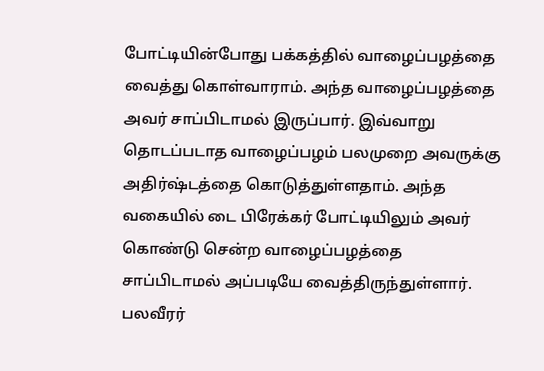போட்டியின்போது பக்கத்தில் வாழைப்பழத்தை வைத்து கொள்வாராம். அந்த வாழைப்பழத்தை அவர் சாப்பிடாமல் இருப்பார். இவ்வாறு தொடப்படாத வாழைப்பழம் பலமுறை அவருக்கு அதிர்ஷ்டத்தை கொடுத்துள்ளதாம். அந்த வகையில் டை பிரேக்கர் போட்டியிலும் அவர் கொண்டு சென்ற வாழைப்பழத்தை சாப்பிடாமல் அப்படியே வைத்திருந்துள்ளார். பலவீரர்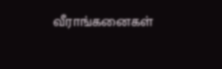வீராங்கனைகள்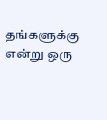தங்களுக்கு என்று ஒரு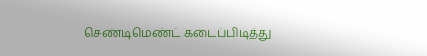செண்டிமெண்ட் கடைப்பிடித்து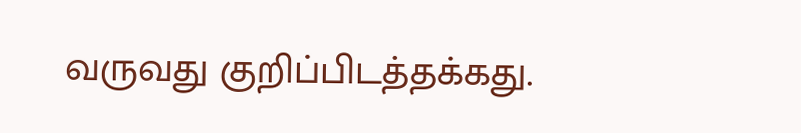வருவது குறிப்பிடத்தக்கது.